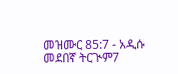መዝሙር 85:7 - አዲሱ መደበኛ ትርጒም7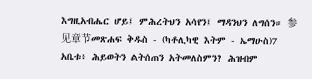እግዚአብሔር ሆይ፤ ምሕረትህን አሳየን፤ ማዳንህን ለግሰን። 参见章节መጽሐፍ ቅዱስ - (ካቶሊካዊ እትም - ኤማሁስ)7 አቤቱ፥ ሕይወትን ልትሰጠን አትመለስምን? ሕዝብም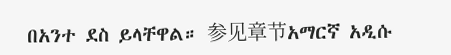በአንተ ደስ ይላቸዋል። 参见章节አማርኛ አዲሱ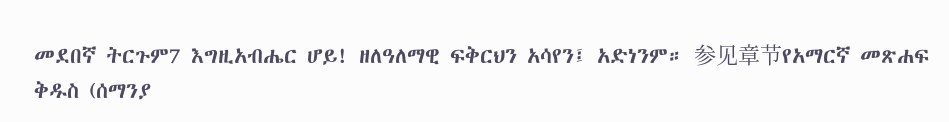መደበኛ ትርጉም7 እግዚአብሔር ሆይ! ዘለዓለማዊ ፍቅርህን አሳየን፤ አድነንም። 参见章节የአማርኛ መጽሐፍ ቅዱስ (ሰማንያ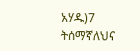አሃዱ)7 ትሰማኛለህና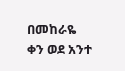በመከራዬ ቀን ወደ አንተ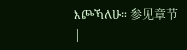እጮኻለሁ። 参见章节 |